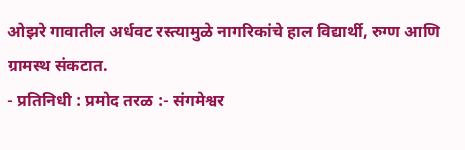ओझरे गावातील अर्धवट रस्त्यामुळे नागरिकांचे हाल विद्यार्थी, रुग्ण आणि ग्रामस्थ संकटात.
- प्रतिनिधी : प्रमोद तरळ :- संगमेश्वर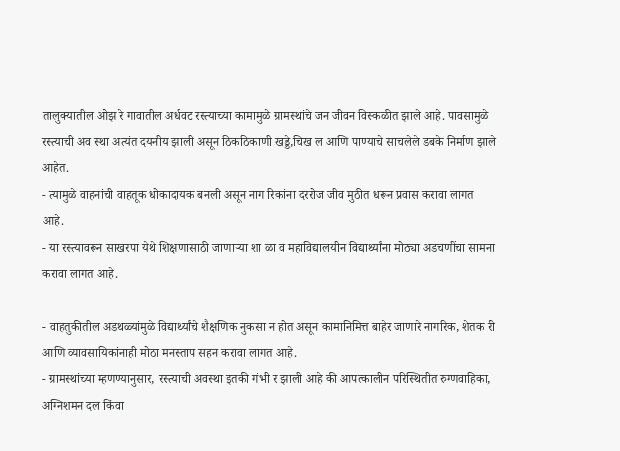तालुक्यातील ओझ रे गावातील अर्धवट रस्त्याच्या कामामुळे ग्रामस्थांचे जन जीवन विस्कळीत झाले आहे. पावसामुळे रस्त्याची अव स्था अत्यंत दयनीय झाली असून ठिकठिकाणी खड्डे,चिख ल आणि पाण्याचे साचलेले डबके निर्माण झाले आहेत.
- त्यामुळे वाहनांची वाहतूक धोकादायक बनली असून नाग रिकांना दररोज जीव मुठीत धरून प्रवास करावा लागत आहे.
- या रस्त्यावरून साखरपा येथे शिक्षणासाठी जाणाऱ्या शा ळा व महाविद्यालयीन विद्यार्थ्यांना मोठ्या अडचणींचा सामना करावा लागत आहे.

- वाहतुकीतील अडथळ्यांमुळे विद्यार्थ्यांचे शैक्षणिक नुकसा न होत असून कामानिमित्त बाहेर जाणारे नागरिक, शेतक री आणि व्यावसायिकांनाही मोठा मनस्ताप सहन करावा लागत आहे.
- ग्रामस्थांच्या म्हणण्यानुसार, रस्त्याची अवस्था इतकी गंभी र झाली आहे की आपत्कालीन परिस्थितीत रुग्णवाहिका, अग्निशमन दल किंवा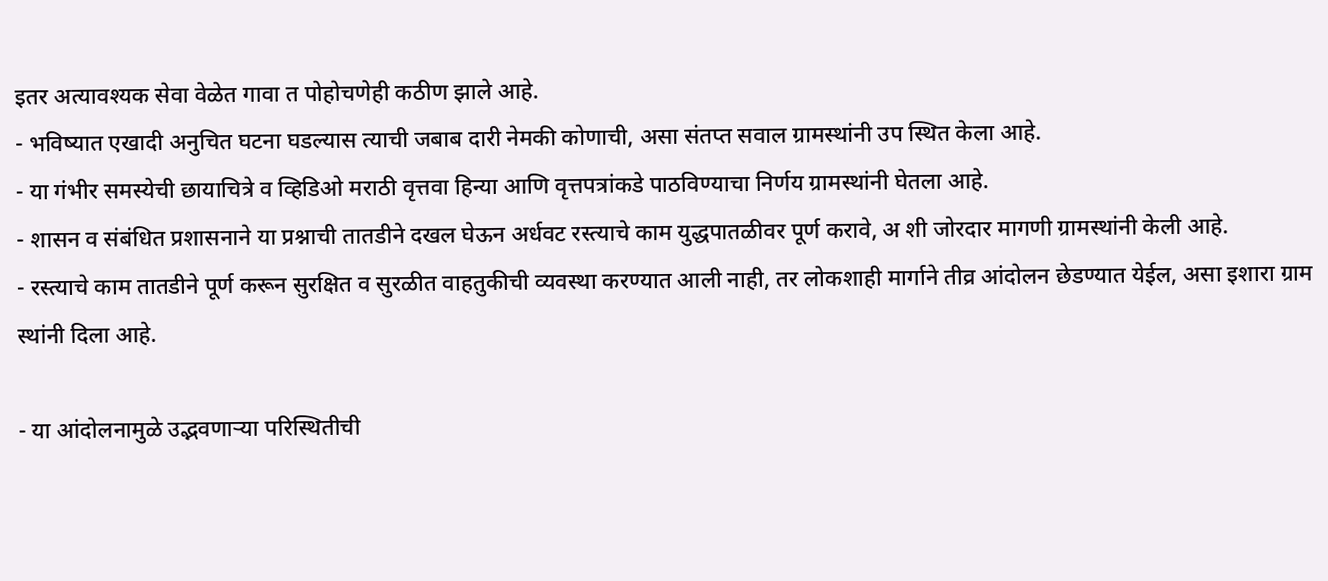इतर अत्यावश्यक सेवा वेळेत गावा त पोहोचणेही कठीण झाले आहे.
- भविष्यात एखादी अनुचित घटना घडल्यास त्याची जबाब दारी नेमकी कोणाची, असा संतप्त सवाल ग्रामस्थांनी उप स्थित केला आहे.
- या गंभीर समस्येची छायाचित्रे व व्हिडिओ मराठी वृत्तवा हिन्या आणि वृत्तपत्रांकडे पाठविण्याचा निर्णय ग्रामस्थांनी घेतला आहे.
- शासन व संबंधित प्रशासनाने या प्रश्नाची तातडीने दखल घेऊन अर्धवट रस्त्याचे काम युद्धपातळीवर पूर्ण करावे, अ शी जोरदार मागणी ग्रामस्थांनी केली आहे.
- रस्त्याचे काम तातडीने पूर्ण करून सुरक्षित व सुरळीत वाहतुकीची व्यवस्था करण्यात आली नाही, तर लोकशाही मार्गाने तीव्र आंदोलन छेडण्यात येईल, असा इशारा ग्राम स्थांनी दिला आहे.

- या आंदोलनामुळे उद्भवणाऱ्या परिस्थितीची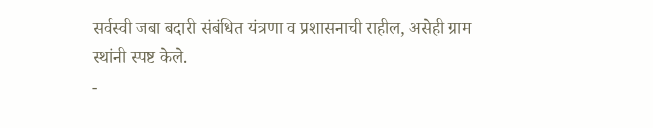सर्वस्वी जबा बदारी संबंधित यंत्रणा व प्रशासनाची राहील, असेही ग्राम स्थांनी स्पष्ट केले.
-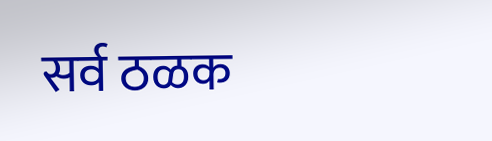सर्व ठळक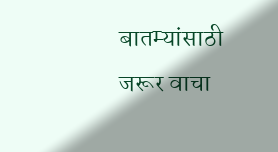बातम्यांसाठी जरूर वाचा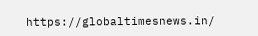https://globaltimesnews.in/